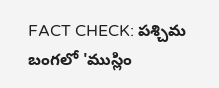FACT CHECK: పశ్చిమ బంగలో 'ముస్లిం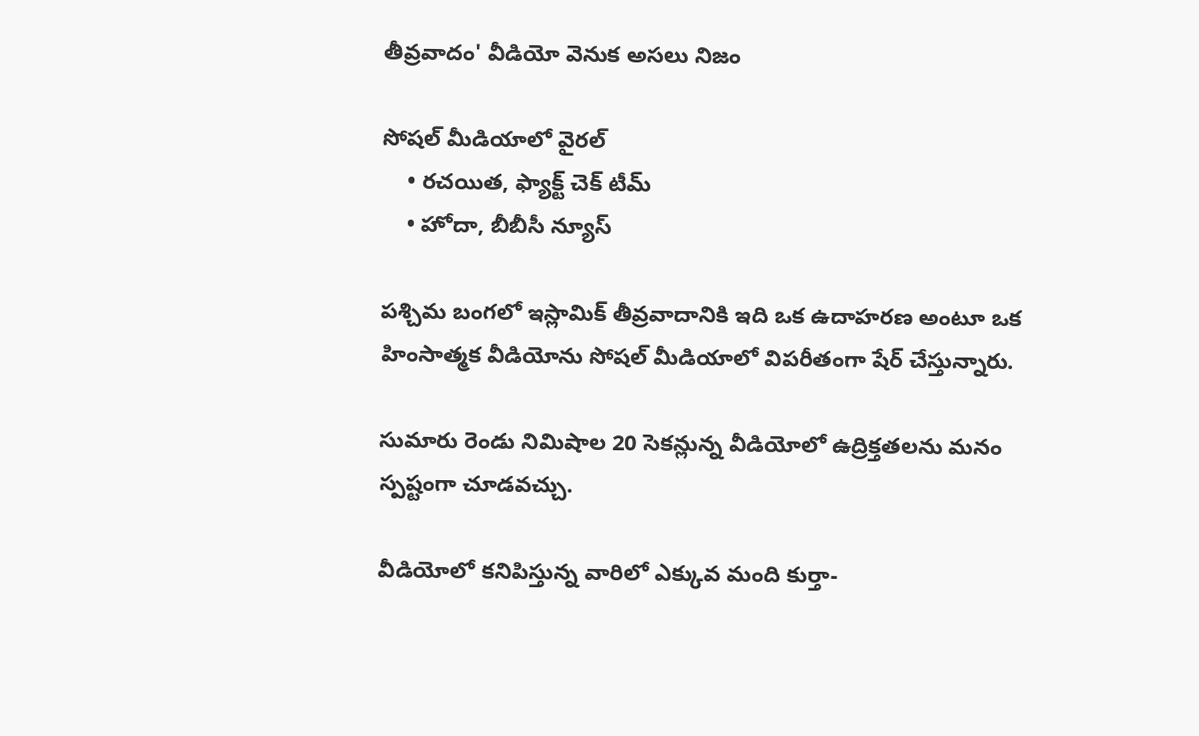తీవ్రవాదం' వీడియో వెనుక అసలు నిజం

సోషల్ మీడియాలో వైరల్
    • రచయిత, ఫ్యాక్ట్ చెక్ టీమ్
    • హోదా, బీబీసీ న్యూస్

పశ్చిమ బంగలో ఇస్లామిక్ తీవ్రవాదానికి ఇది ఒక ఉదాహరణ అంటూ ఒక హింసాత్మక వీడియోను సోషల్ మీడియాలో విపరీతంగా షేర్ చేస్తున్నారు.

సుమారు రెండు నిమిషాల 20 సెకన్లున్న వీడియోలో ఉద్రిక్తతలను మనం స్పష్టంగా చూడవచ్చు.

వీడియోలో కనిపిస్తున్న వారిలో ఎక్కువ మంది కుర్తా-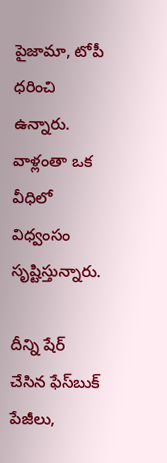పైజామా, టోపీ ధరించి ఉన్నారు. వాళ్లంతా ఒక వీధిలో విధ్వంసం సృష్టిస్తున్నారు.

దీన్ని షేర్ చేసిన ఫేస్‌బుక్ పేజీలు,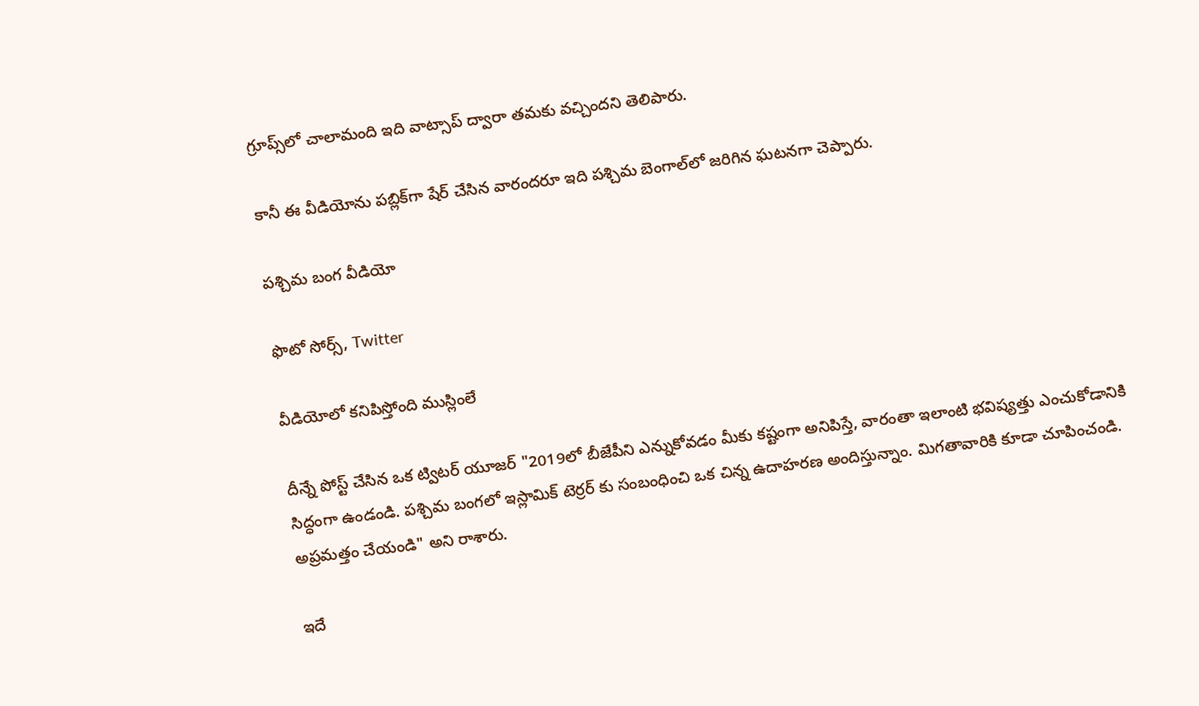గ్రూప్స్‌లో చాలామంది ఇది వాట్సాప్ ద్వారా తమకు వచ్చిందని తెలిపారు.

కానీ ఈ వీడియోను పబ్లిక్‌గా షేర్ చేసిన వారందరూ ఇది పశ్చిమ బెంగాల్‌లో జరిగిన ఘటనగా చెప్పారు.

పశ్చిమ బంగ వీడియో

ఫొటో సోర్స్, Twitter

వీడియోలో కనిపిస్తోంది ముస్లింలే

దీన్నే పోస్ట్ చేసిన ఒక ట్విటర్ యూజర్ "2019లో బీజేపీని ఎన్నుకోవడం మీకు కష్టంగా అనిపిస్తే, వారంతా ఇలాంటి భవిష్యత్తు ఎంచుకోడానికి సిద్ధంగా ఉండండి. పశ్చిమ బంగలో ఇస్లామిక్ టెర్రర్ కు సంబంధించి ఒక చిన్న ఉదాహరణ అందిస్తున్నాం. మిగతావారికి కూడా చూపించండి. అప్రమత్తం చేయండి" అని రాశారు.

ఇదే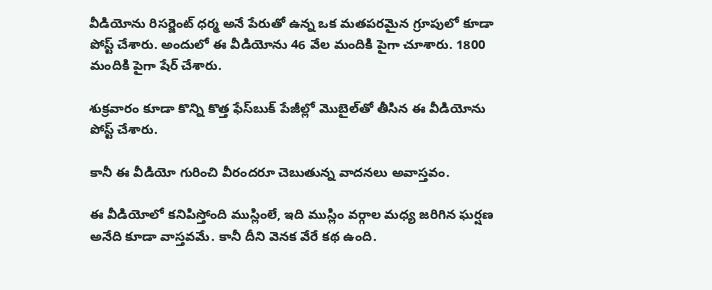వీడియోను రిసర్జెంట్ ధర్మ అనే పేరుతో ఉన్న ఒక మతపరమైన గ్రూపులో కూడా పోస్ట్ చేశారు. అందులో ఈ వీడియోను 46 వేల మందికి పైగా చూశారు. 1800 మందికి పైగా షేర్ చేశారు.

శుక్రవారం కూడా కొన్ని కొత్త ఫేస్‌బుక్ పేజీల్లో మొబైల్‌తో తీసిన ఈ వీడియోను పోస్ట్ చేశారు.

కానీ ఈ వీడియో గురించి వీరందరూ చెబుతున్న వాదనలు అవాస్తవం.

ఈ వీడియోలో కనిపిస్తోంది ముస్లింలే, ఇది ముస్లిం వర్గాల మధ్య జరిగిన ఘర్షణ అనేది కూడా వాస్తవమే. కానీ దీని వెనక వేరే కథ ఉంది.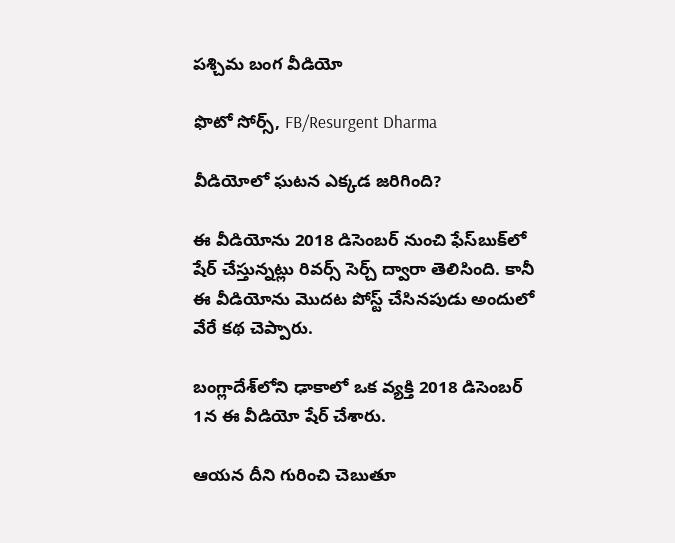పశ్చిమ బంగ వీడియో

ఫొటో సోర్స్, FB/Resurgent Dharma

వీడియోలో ఘటన ఎక్కడ జరిగింది?

ఈ వీడియోను 2018 డిసెంబర్‌ నుంచి ఫేస్‌బుక్‌లో షేర్ చేస్తున్నట్లు రివర్స్ సెర్చ్ ద్వారా తెలిసింది. కానీ ఈ వీడియోను మొదట పోస్ట్ చేసినపుడు అందులో వేరే కథ చెప్పారు.

బంగ్లాదేశ్‌లోని ఢాకాలో ఒక వ్యక్తి 2018 డిసెంబర్ 1న ఈ వీడియో షేర్ చేశారు.

ఆయన దీని గురించి చెబుతూ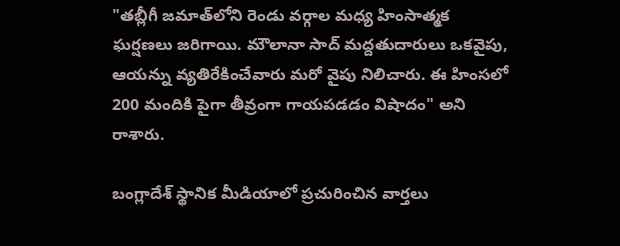"తబ్లీగీ జమాత్‌లోని రెండు వర్గాల మధ్య హింసాత్మక ఘర్షణలు జరిగాయి. మౌలానా సాద్ మద్దతుదారులు ఒకవైపు, ఆయన్ను వ్యతిరేకించేవారు మరో వైపు నిలిచారు. ఈ హింసలో 200 మందికి పైగా తీవ్రంగా గాయపడడం విషాదం" అని రాశారు.

బంగ్లాదేశ్‌ స్థానిక మీడియాలో ప్రచురించిన వార్తలు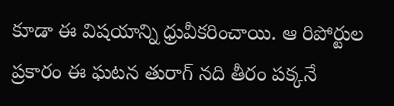కూడా ఈ విషయాన్ని ధ్రువీకరించాయి. ఆ రిపోర్టుల ప్రకారం ఈ ఘటన తురాగ్ నది తీరం పక్కనే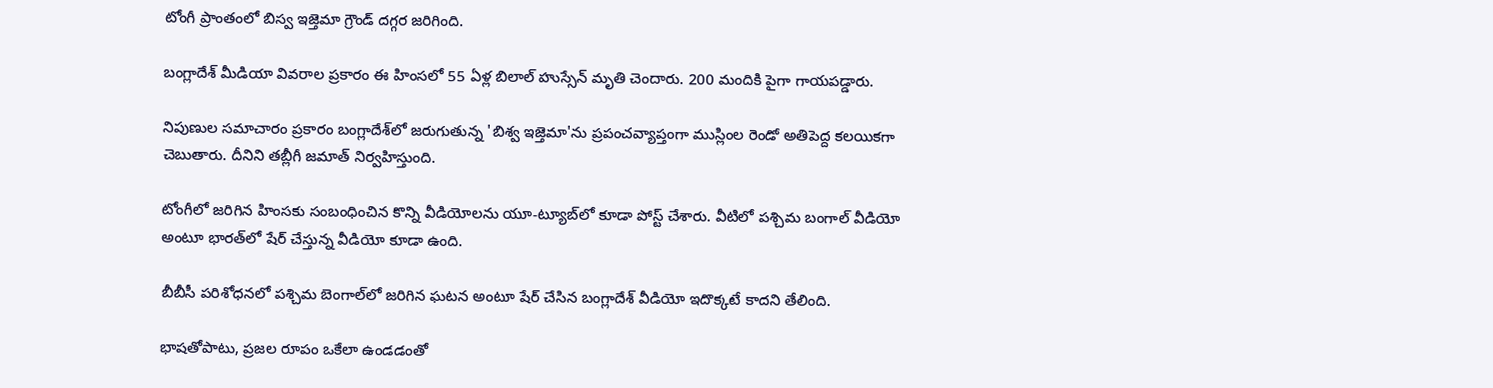టోంగీ ప్రాంతంలో బిస్వ ఇజ్తెమా గ్రౌండ్ దగ్గర జరిగింది.

బంగ్లాదేశ్ మీడియా వివరాల ప్రకారం ఈ హింసలో 55 ఏళ్ల బిలాల్ హుస్సేన్ మృతి చెందారు. 200 మందికి పైగా గాయపడ్డారు.

నిపుణుల సమాచారం ప్రకారం బంగ్లాదేశ్‌లో జరుగుతున్న 'బిశ్వ ఇజ్తెమా'ను ప్రపంచవ్యాప్తంగా ముస్లింల రెండో అతిపెద్ద కలయికగా చెబుతారు. దీనిని తబ్లీగీ జమాత్ నిర్వహిస్తుంది.

టోంగీలో జరిగిన హింసకు సంబంధించిన కొన్ని వీడియోలను యూ-ట్యూబ్‌లో కూడా పోస్ట్ చేశారు. వీటిలో పశ్చిమ బంగాల్ వీడియో అంటూ భారత్‌లో షేర్ చేస్తున్న వీడియో కూడా ఉంది.

బీబీసీ పరిశోధనలో పశ్చిమ బెంగాల్‌లో జరిగిన ఘటన అంటూ షేర్ చేసిన బంగ్లాదేశ్ వీడియో ఇదొక్కటే కాదని తేలింది.

భాషతోపాటు, ప్రజల రూపం ఒకేలా ఉండడంతో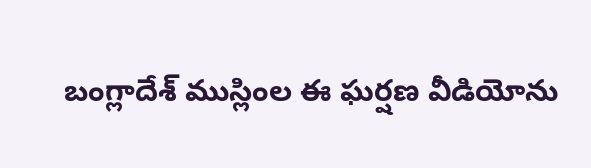బంగ్లాదేశ్ ముస్లింల ఈ ఘర్షణ వీడియోను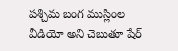పశ్చిమ బంగ ముస్లింల వీడియో అని చెబుతూ షేర్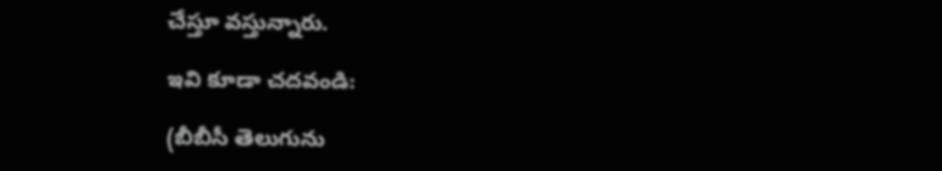చేస్తూ వస్తున్నారు.

ఇవి కూడా చదవండి:

(బీబీసీ తెలుగును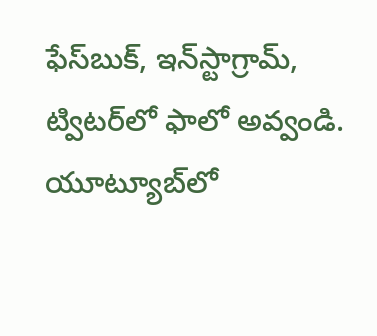ఫేస్‌బుక్, ఇన్‌స్టాగ్రామ్‌, ట్విటర్‌లో ఫాలో అవ్వండి. యూట్యూబ్‌లో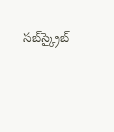సబ్‌స్క్రైబ్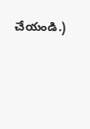చేయండి.)